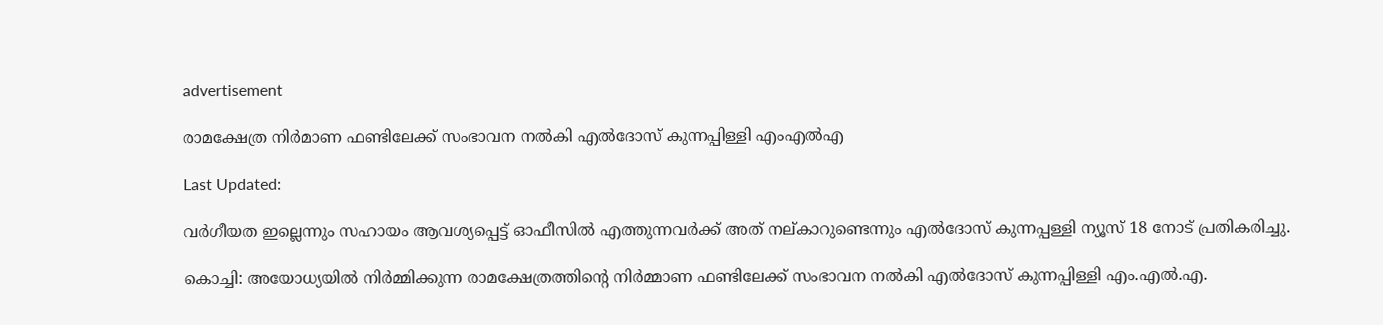advertisement

രാമക്ഷേത്ര നിര്‍മാണ ഫണ്ടിലേക്ക് സംഭാവന നൽകി എല്‍ദോസ് കുന്നപ്പിള്ളി എംഎല്‍എ

Last Updated:

വര്‍ഗീയത ഇല്ലെന്നും സഹായം ആവശ്യപ്പെട്ട് ഓഫീസില്‍ എത്തുന്നവര്‍ക്ക് അത് നല്കാറുണ്ടെന്നും എല്‍ദോസ് കുന്നപ്പള്ളി ന്യൂസ് 18 നോട് പ്രതികരിച്ചു.

കൊച്ചി: അയോധ്യയിൽ നിർമ്മിക്കുന്ന രാമക്ഷേത്രത്തിന്റെ നിർമ്മാണ ഫണ്ടിലേക്ക് സംഭാവന നൽകി എൽദോസ് കുന്നപ്പിള്ളി എം.എൽ.എ.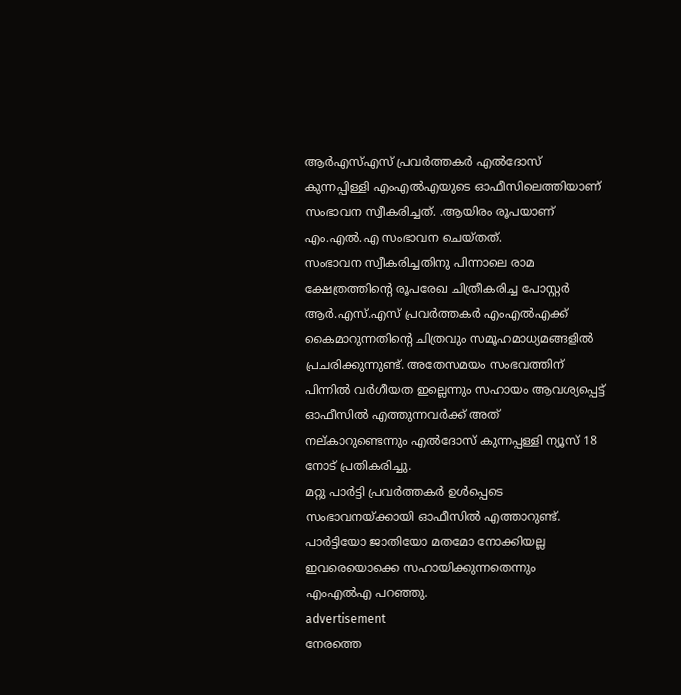ആര്‍എസ്എസ് പ്രവര്‍ത്തകര്‍ എല്‍ദോസ് കുന്നപ്പിള്ളി എംഎല്‍എയുടെ ഓഫീസിലെത്തിയാണ് സംഭാവന സ്വീകരിച്ചത്. .ആയിരം രൂപയാണ് എം.എല്‍.എ സംഭാവന ചെയ്തത്.
സംഭാവന സ്വീകരിച്ചതിനു പിന്നാലെ രാമ ക്ഷേത്രത്തിന്റെ രൂപരേഖ ചിത്രീകരിച്ച പോസ്റ്റര്‍  ആർ.എസ്.എസ് പ്രവര്‍ത്തകര്‍ എംഎല്‍എക്ക്  കൈമാറുന്നതിന്റെ ചിത്രവും സമൂഹമാധ്യമങ്ങളിൽ പ്രചരിക്കുന്നുണ്ട്. അതേസമയം സംഭവത്തിന് പിന്നില്‍ വര്‍ഗീയത ഇല്ലെന്നും സഹായം ആവശ്യപ്പെട്ട് ഓഫീസില്‍ എത്തുന്നവര്‍ക്ക് അത് നല്കാറുണ്ടെന്നും എല്‍ദോസ് കുന്നപ്പള്ളി ന്യൂസ് 18 നോട് പ്രതികരിച്ചു.
മറ്റു പാര്‍ട്ടി പ്രവര്‍ത്തകര്‍ ഉള്‍പ്പെടെ സംഭാവനയ്ക്കായി ഓഫീസില്‍ എത്താറുണ്ട്. പാര്‍ട്ടിയോ ജാതിയോ മതമോ നോക്കിയല്ല ഇവരെയൊക്കെ സഹായിക്കുന്നതെന്നും എംഎല്‍എ പറഞ്ഞു.
advertisement
നേരത്തെ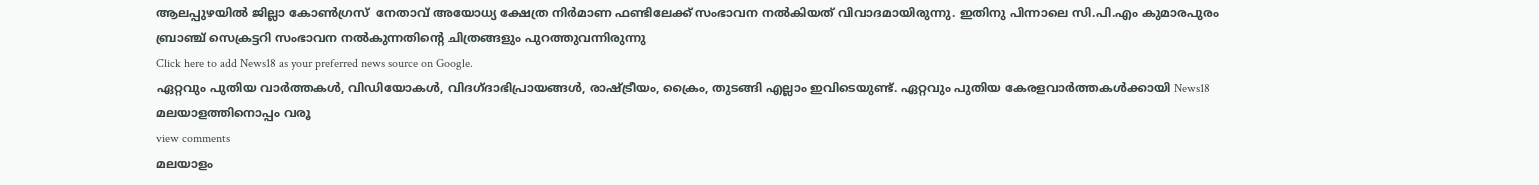ആലപ്പുഴയില്‍ ജില്ലാ കോൺഗ്രസ്  നേതാവ് അയോധ്യ ക്ഷേത്ര നിര്‍മാണ ഫണ്ടിലേക്ക് സംഭാവന നല്‍കിയത് വിവാദമായിരുന്നു. ഇതിനു പിന്നാലെ സി.പി.എം കുമാരപുരം ബ്രാഞ്ച് സെക്രട്ടറി സംഭാവന നല്‍കുന്നതിന്റെ ചിത്രങ്ങളും പുറത്തുവന്നിരുന്നു
Click here to add News18 as your preferred news source on Google.
ഏറ്റവും പുതിയ വാർത്തകൾ, വിഡിയോകൾ, വിദഗ്ദാഭിപ്രായങ്ങൾ, രാഷ്ട്രീയം, ക്രൈം, തുടങ്ങി എല്ലാം ഇവിടെയുണ്ട്. ഏറ്റവും പുതിയ കേരളവാർത്തകൾക്കായി News18 മലയാളത്തിനൊപ്പം വരൂ
view comments
മലയാളം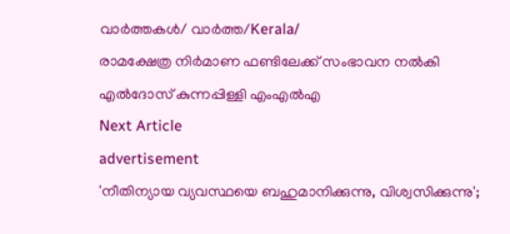വാർത്തകൾ/ വാർത്ത/Kerala/
രാമക്ഷേത്ര നിര്‍മാണ ഫണ്ടിലേക്ക് സംഭാവന നൽകി എല്‍ദോസ് കുന്നപ്പിള്ളി എംഎല്‍എ
Next Article
advertisement
'നീതിന്യായ വ്യവസ്ഥയെ ബഹുമാനിക്കുന്നു, വിശ്വസിക്കുന്നു';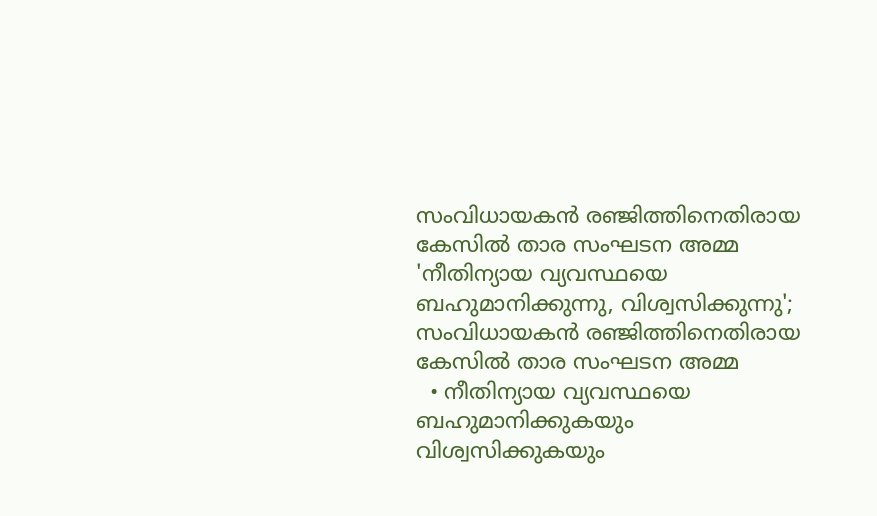സംവിധായകൻ രഞ്ജിത്തിനെതിരായ കേസിൽ താര സംഘടന അമ്മ
'നീതിന്യായ വ്യവസ്ഥയെ ബഹുമാനിക്കുന്നു, വിശ്വസിക്കുന്നു'; സംവിധായകൻ രഞ്ജിത്തിനെതിരായ കേസിൽ താര സംഘടന അമ്മ
  • നീതിന്യായ വ്യവസ്ഥയെ ബഹുമാനിക്കുകയും വിശ്വസിക്കുകയും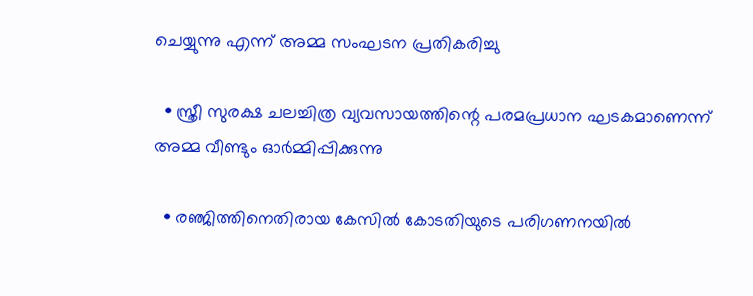ചെയ്യുന്നു എന്ന് അമ്മ സംഘടന പ്രതികരിച്ചു

  • സ്ത്രീ സുരക്ഷ ചലച്ചിത്ര വ്യവസായത്തിന്റെ പരമപ്രധാന ഘടകമാണെന്ന് അമ്മ വീണ്ടും ഓർമ്മിപ്പിക്കുന്നു

  • രഞ്ജിത്തിനെതിരായ കേസിൽ കോടതിയുടെ പരിഗണനയിൽ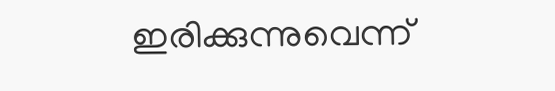ഇരിക്കുന്നുവെന്ന്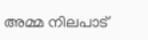അമ്മ നിലപാട്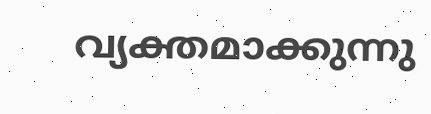വ്യക്തമാക്കുന്നു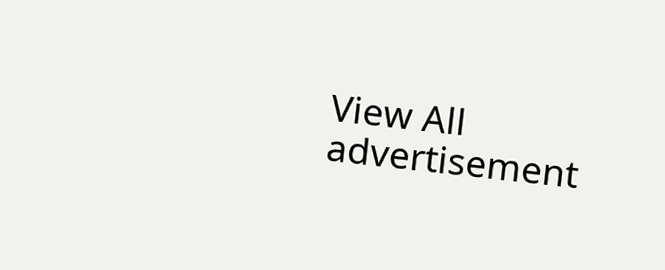View All
advertisement